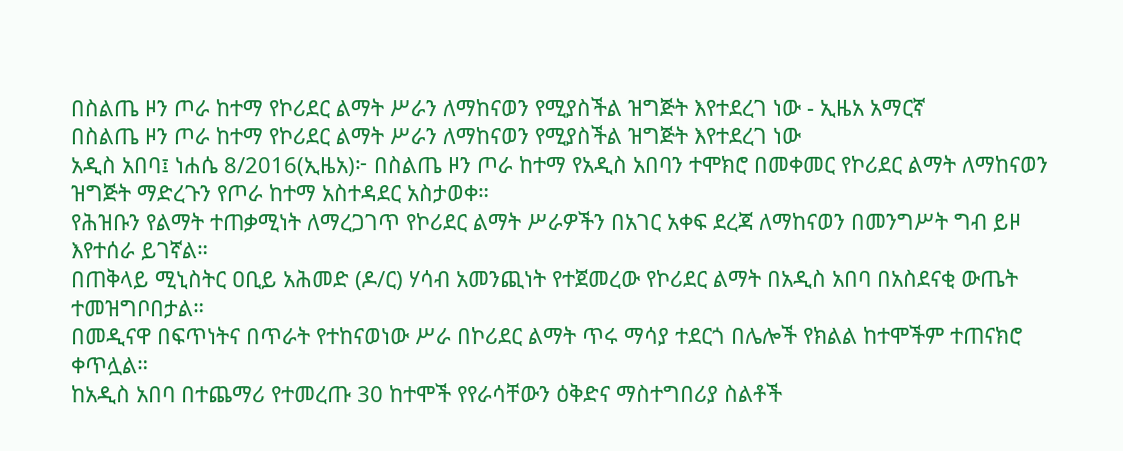በስልጤ ዞን ጦራ ከተማ የኮሪደር ልማት ሥራን ለማከናወን የሚያስችል ዝግጅት እየተደረገ ነው - ኢዜአ አማርኛ
በስልጤ ዞን ጦራ ከተማ የኮሪደር ልማት ሥራን ለማከናወን የሚያስችል ዝግጅት እየተደረገ ነው
አዲስ አበባ፤ ነሐሴ 8/2016(ኢዜአ)፦ በስልጤ ዞን ጦራ ከተማ የአዲስ አበባን ተሞክሮ በመቀመር የኮሪደር ልማት ለማከናወን ዝግጅት ማድረጉን የጦራ ከተማ አስተዳደር አስታወቀ።
የሕዝቡን የልማት ተጠቃሚነት ለማረጋገጥ የኮሪደር ልማት ሥራዎችን በአገር አቀፍ ደረጃ ለማከናወን በመንግሥት ግብ ይዞ እየተሰራ ይገኛል።
በጠቅላይ ሚኒስትር ዐቢይ አሕመድ (ዶ/ር) ሃሳብ አመንጪነት የተጀመረው የኮሪደር ልማት በአዲስ አበባ በአስደናቂ ውጤት ተመዝግቦበታል።
በመዲናዋ በፍጥነትና በጥራት የተከናወነው ሥራ በኮሪደር ልማት ጥሩ ማሳያ ተደርጎ በሌሎች የክልል ከተሞችም ተጠናክሮ ቀጥሏል።
ከአዲስ አበባ በተጨማሪ የተመረጡ 30 ከተሞች የየራሳቸውን ዕቅድና ማስተግበሪያ ስልቶች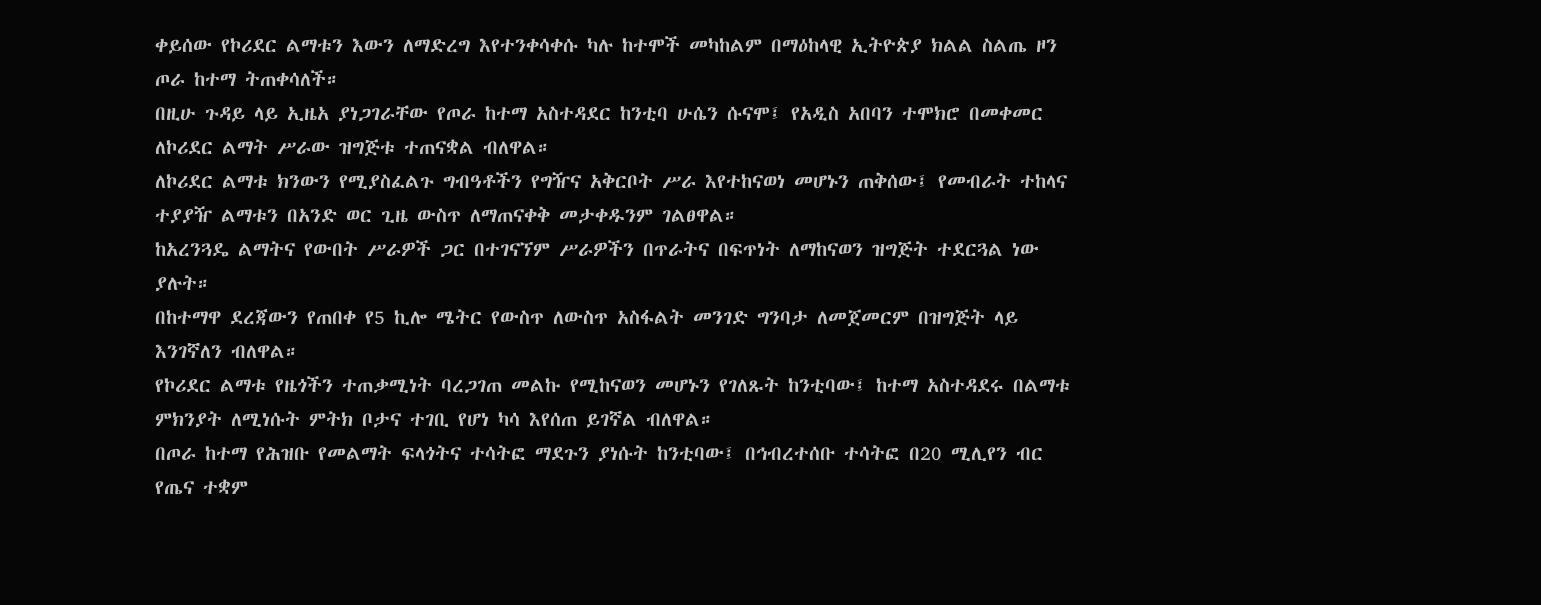ቀይሰው የኮሪደር ልማቱን እውን ለማድረግ እየተንቀሳቀሱ ካሉ ከተሞች መካከልም በማዕከላዊ ኢትዮጵያ ክልል ስልጤ ዞን ጦራ ከተማ ትጠቀሳለች።
በዚሁ ጉዳይ ላይ ኢዜአ ያነጋገራቸው የጦራ ከተማ አስተዳደር ከንቲባ ሁሴን ሱናሞ፤ የአዲስ አበባን ተሞክሮ በመቀመር ለኮሪደር ልማት ሥራው ዝግጅቱ ተጠናቋል ብለዋል።
ለኮሪደር ልማቱ ክንውን የሚያስፈልጉ ግብዓቶችን የግዥና አቅርቦት ሥራ እየተከናወነ መሆኑን ጠቅሰው፤ የመብራት ተከላና ተያያዥ ልማቱን በአንድ ወር ጊዜ ውስጥ ለማጠናቀቅ መታቀዱንም ገልፀዋል።
ከአረንጓዴ ልማትና የውበት ሥራዎች ጋር በተገናኘም ሥራዎችን በጥራትና በፍጥነት ለማከናወን ዝግጅት ተደርጓል ነው ያሉት።
በከተማዋ ደረጃውን የጠበቀ የ5 ኪሎ ሜትር የውስጥ ለውስጥ አስፋልት መንገድ ግንባታ ለመጀመርም በዝግጅት ላይ እንገኛለን ብለዋል።
የኮሪደር ልማቱ የዜጎችን ተጠቃሚነት ባረጋገጠ መልኩ የሚከናወን መሆኑን የገለጹት ከንቲባው፤ ከተማ አስተዳደሩ በልማቱ ምክንያት ለሚነሱት ምትክ ቦታና ተገቢ የሆነ ካሳ እየሰጠ ይገኛል ብለዋል።
በጦራ ከተማ የሕዝቡ የመልማት ፍላጎትና ተሳትፎ ማደጉን ያነሱት ከንቲባው፤ በኅብረተሰቡ ተሳትፎ በ20 ሚሊየን ብር የጤና ተቋም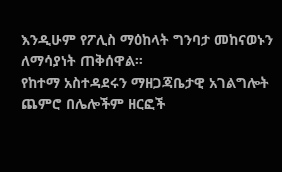እንዲሁም የፖሊስ ማዕከላት ግንባታ መከናወኑን ለማሳያነት ጠቅሰዋል።
የከተማ አስተዳደሩን ማዘጋጃቤታዊ አገልግሎት ጨምሮ በሌሎችም ዘርፎች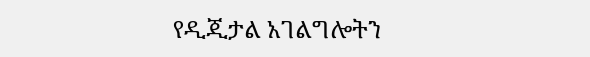የዲጂታል አገልግሎትን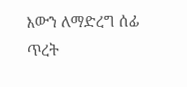እውን ለማድረግ ሰፊ ጥረት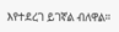እየተደረገ ይገኛል ብለዋል።